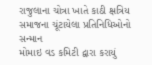રાજુલાના ચોત્રા ખાતે કાઠી ક્ષત્રિય સમાજના ચૂંટાયેલા પ્રતિનિધિઓનો સન્માન
મોમાઇ વડ કમિટી દ્વારા કરાયું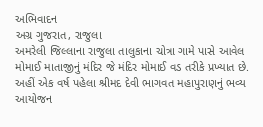અભિવાદન
અગ્ર ગુજરાત, રાજુલા
અમરેલી જિલ્લાના રાજુલા તાલુકાના ચોત્રા ગામે પાસે આવેલ મોમાઈ માતાજીનું મંદિર જે મંદિર મોમાઈ વડ તરીકે પ્રખ્યાત છે. અહીં એક વર્ષ પહેલા શ્રીમદ દેવી ભાગવત મહાપુરાણનું ભવ્ય આયોજન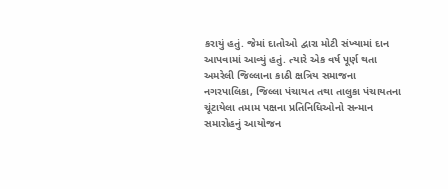કરાયું હતું. જેમાં દાતોઓ દ્વારા મોટી સંખ્યામાં દાન આપવામાં આવ્યું હતું. ત્યારે એક વર્ષ પૂર્ણ થતા અમરેલી જિલ્લાના કાઠી ક્ષત્રિય સમાજના નગરપાલિકા, જિલ્લા પંચાયત તથા તાલુકા પંચાયતના ચૂંટાયેલા તમામ પક્ષના પ્રતિનિધિઓનો સન્માન સમારોહનું આયોજન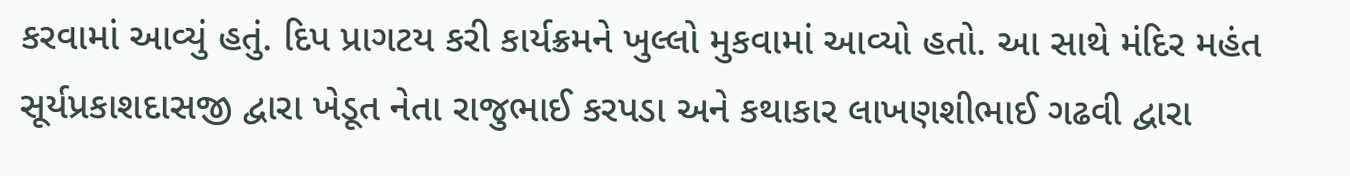કરવામાં આવ્યું હતું. દિપ પ્રાગટય કરી કાર્યક્રમને ખુલ્લો મુકવામાં આવ્યો હતો. આ સાથે મંદિર મહંત સૂર્યપ્રકાશદાસજી દ્વારા ખેડૂત નેતા રાજુભાઈ કરપડા અને કથાકાર લાખણશીભાઈ ગઢવી દ્વારા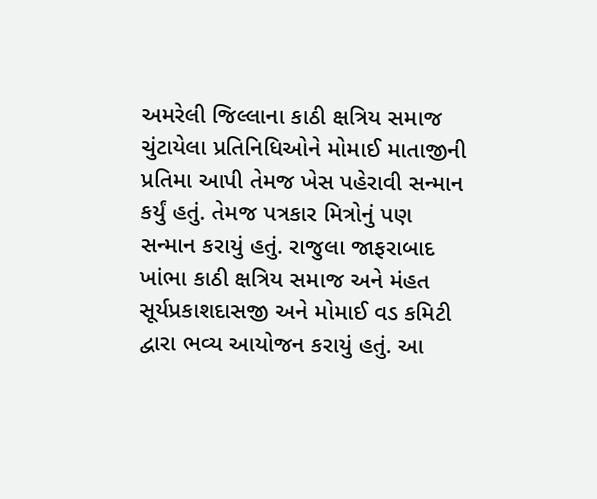અમરેલી જિલ્લાના કાઠી ક્ષત્રિય સમાજ ચુંટાયેલા પ્રતિનિધિઓને મોમાઈ માતાજીની પ્રતિમા આપી તેમજ ખેસ પહેરાવી સન્માન કર્યું હતું. તેમજ પત્રકાર મિત્રોનું પણ સન્માન કરાયું હતું. રાજુલા જાફરાબાદ ખાંભા કાઠી ક્ષત્રિય સમાજ અને મંહત સૂર્યપ્રકાશદાસજી અને મોમાઈ વડ કમિટી દ્વારા ભવ્ય આયોજન કરાયું હતું. આ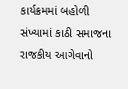કાર્યક્રમમાં બહોળી સંખ્યામાં કાઠી સમાજના રાજકીય આગેવાનો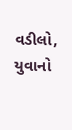વડીલો, યુવાનો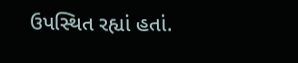ઉપસ્થિત રહ્યાં હતાં.